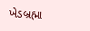ખેડબ્રહ્મા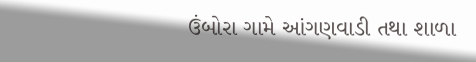ઉંબોરા ગામે આંગણવાડી તથા શાળા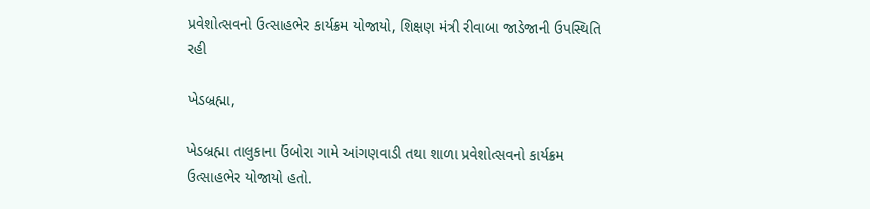પ્રવેશોત્સવનો ઉત્સાહભેર કાર્યક્રમ યોજાયો, શિક્ષણ મંત્રી રીવાબા જાડેજાની ઉપસ્થિતિ રહી

ખેડબ્રહ્મા,

ખેડબ્રહ્મા તાલુકાના ઉંબોરા ગામે આંગણવાડી તથા શાળા પ્રવેશોત્સવનો કાર્યક્રમ ઉત્સાહભેર યોજાયો હતો.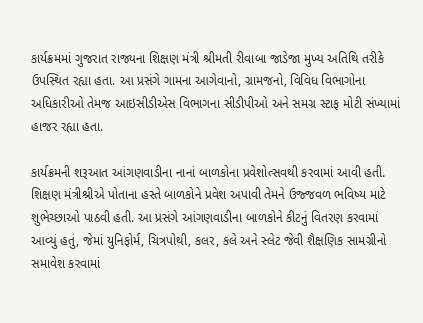કાર્યક્રમમાં ગુજરાત રાજ્યના શિક્ષણ મંત્રી શ્રીમતી રીવાબા જાડેજા મુખ્ય અતિથિ તરીકે ઉપસ્થિત રહ્યા હતા. આ પ્રસંગે ગામના આગેવાનો, ગ્રામજનો, વિવિધ વિભાગોના અધિકારીઓ તેમજ આઇસીડીએસ વિભાગના સીડીપીઓ અને સમગ્ર સ્ટાફ મોટી સંખ્યામાં હાજર રહ્યા હતા.

કાર્યક્રમની શરૂઆત આંગણવાડીના નાનાં બાળકોના પ્રવેશોત્સવથી કરવામાં આવી હતી. શિક્ષણ મંત્રીશ્રીએ પોતાના હસ્તે બાળકોને પ્રવેશ અપાવી તેમને ઉજ્જવળ ભવિષ્ય માટે શુભેચ્છાઓ પાઠવી હતી. આ પ્રસંગે આંગણવાડીના બાળકોને કીટનું વિતરણ કરવામાં આવ્યું હતું, જેમાં યુનિફોર્મ, ચિત્રપોથી, કલર, કલે અને સ્લેટ જેવી શૈક્ષણિક સામગ્રીનો સમાવેશ કરવામાં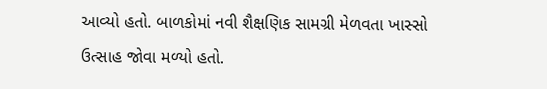આવ્યો હતો. બાળકોમાં નવી શૈક્ષણિક સામગ્રી મેળવતા ખાસ્સો ઉત્સાહ જોવા મળ્યો હતો.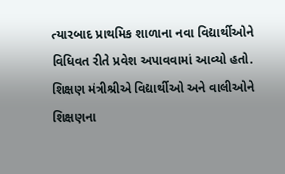ત્યારબાદ પ્રાથમિક શાળાના નવા વિદ્યાર્થીઓને વિધિવત રીતે પ્રવેશ અપાવવામાં આવ્યો હતો. શિક્ષણ મંત્રીશ્રીએ વિદ્યાર્થીઓ અને વાલીઓને શિક્ષણના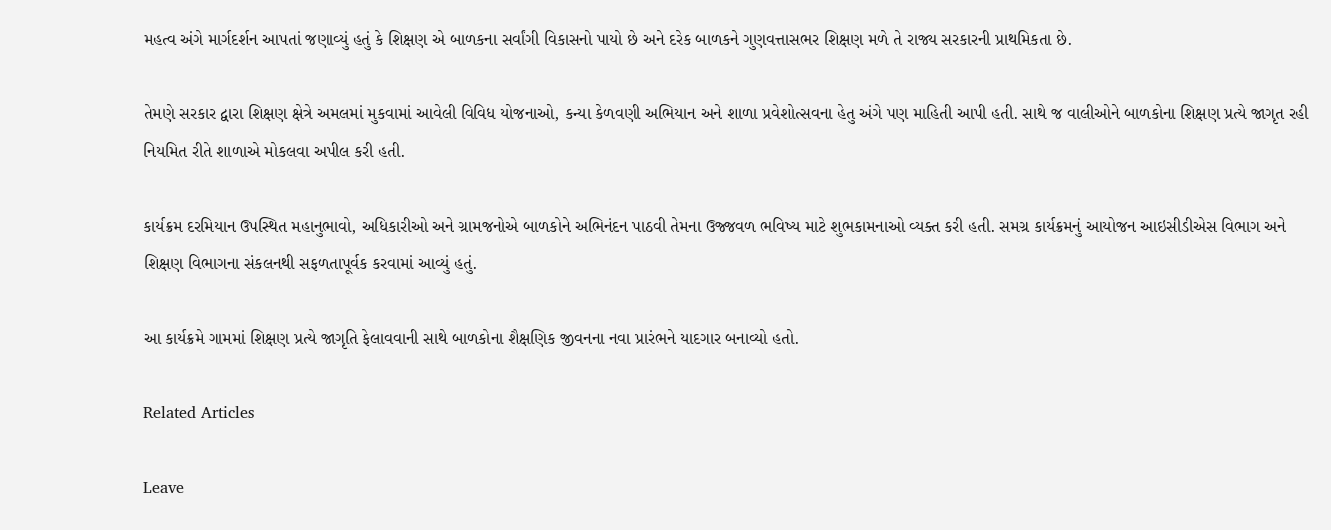મહત્વ અંગે માર્ગદર્શન આપતાં જણાવ્યું હતું કે શિક્ષણ એ બાળકના સર્વાંગી વિકાસનો પાયો છે અને દરેક બાળકને ગુણવત્તાસભર શિક્ષણ મળે તે રાજ્ય સરકારની પ્રાથમિકતા છે.

તેમણે સરકાર દ્વારા શિક્ષણ ક્ષેત્રે અમલમાં મુકવામાં આવેલી વિવિધ યોજનાઓ, કન્યા કેળવણી અભિયાન અને શાળા પ્રવેશોત્સવના હેતુ અંગે પણ માહિતી આપી હતી. સાથે જ વાલીઓને બાળકોના શિક્ષણ પ્રત્યે જાગૃત રહી નિયમિત રીતે શાળાએ મોકલવા અપીલ કરી હતી.

કાર્યક્રમ દરમિયાન ઉપસ્થિત મહાનુભાવો, અધિકારીઓ અને ગ્રામજનોએ બાળકોને અભિનંદન પાઠવી તેમના ઉજ્જવળ ભવિષ્ય માટે શુભકામનાઓ વ્યક્ત કરી હતી. સમગ્ર કાર્યક્રમનું આયોજન આઇસીડીએસ વિભાગ અને શિક્ષણ વિભાગના સંકલનથી સફળતાપૂર્વક કરવામાં આવ્યું હતું.

આ કાર્યક્રમે ગામમાં શિક્ષણ પ્રત્યે જાગૃતિ ફેલાવવાની સાથે બાળકોના શૈક્ષણિક જીવનના નવા પ્રારંભને યાદગાર બનાવ્યો હતો.

Related Articles

Leave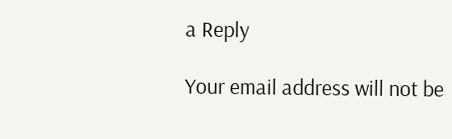a Reply

Your email address will not be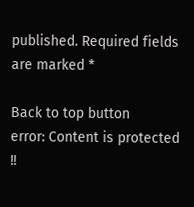published. Required fields are marked *

Back to top button
error: Content is protected !!